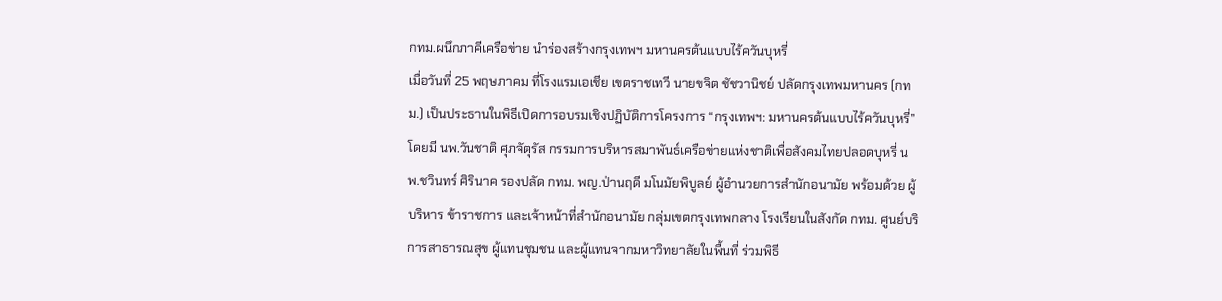กทม.ผนึกภาคีเครือข่าย นำร่องสร้างกรุงเทพฯ มหานครต้นแบบไร้ควันบุหรี่
เมื่อวันที่ 25 พฤษภาคม ที่โรงแรมเอเชีย เขตราชเทวี นายขจิต ชัชวานิชย์ ปลัดกรุงเทพมหานคร (กทม.) เป็นประธานในพิธีเปิดการอบรมเชิงปฏิบัติการโครงการ “กรุงเทพฯ: มหานครต้นแบบไร้ควันบุหรี่” โดยมี นพ.วันชาติ ศุภจัตุรัส กรรมการบริหารสมาพันธ์เครือข่ายแห่งชาติเพื่อสังคมไทยปลอดบุหรี่ นพ.ชวินทร์ ศิรินาค รองปลัด กทม. พญ.ป่านฤดี มโนมัยพิบูลย์ ผู้อำนวยการสำนักอนามัย พร้อมด้วย ผู้บริหาร ข้าราชการ และเจ้าหน้าที่สำนักอนามัย กลุ่มเขตกรุงเทพกลาง โรงเรียนในสังกัด กทม. ศูนย์บริการสาธารณสุข ผู้แทนชุมชน และผู้แทนจากมหาวิทยาลัยในพื้นที่ ร่วมพิธี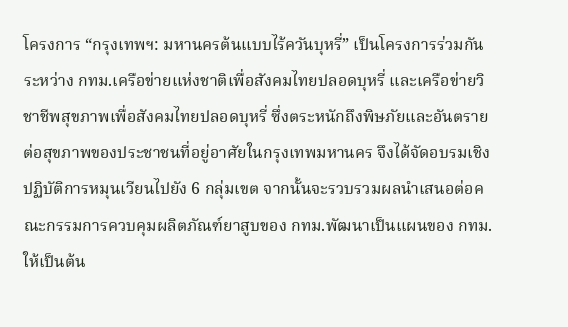โครงการ “กรุงเทพฯ: มหานครต้นแบบไร้ควันบุหรี่” เป็นโครงการร่วมกันระหว่าง กทม.เครือข่ายแห่งชาติเพื่อสังคมไทยปลอดบุหรี่ และเครือข่ายวิชาชีพสุขภาพเพื่อสังคมไทยปลอดบุหรี่ ซึ่งตระหนักถึงพิษภัยและอันตรายต่อสุขภาพของประชาชนที่อยู่อาศัยในกรุงเทพมหานคร จึงได้จัดอบรมเชิงปฏิบัติการหมุนเวียนไปยัง 6 กลุ่มเขต จากนั้นจะรวบรวมผลนำเสนอต่อคณะกรรมการควบคุมผลิตภัณฑ์ยาสูบของ กทม.พัฒนาเป็นแผนของ กทม. ให้เป็นต้น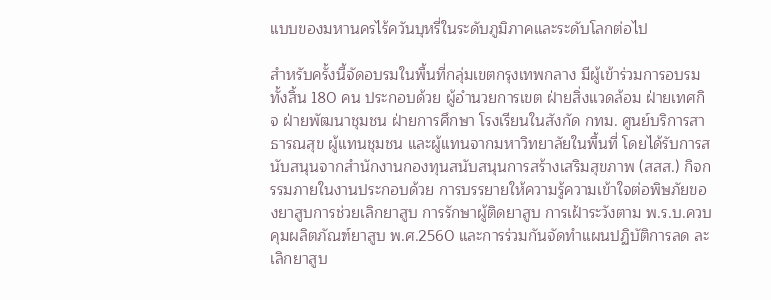แบบของมหานครไร้ควันบุหรี่ในระดับภูมิภาคและระดับโลกต่อไป

สำหรับครั้งนี้จัดอบรมในพื้นที่กลุ่มเขตกรุงเทพกลาง มีผู้เข้าร่วมการอบรมทั้งสิ้น 180 คน ประกอบด้วย ผู้อำนวยการเขต ฝ่ายสิ่งแวดล้อม ฝ่ายเทศกิจ ฝ่ายพัฒนาชุมชน ฝ่ายการศึกษา โรงเรียนในสังกัด กทม. ศูนย์บริการสาธารณสุข ผู้แทนชุมชน และผู้แทนจากมหาวิทยาลัยในพื้นที่ โดยได้รับการสนับสนุนจากสำนักงานกองทุนสนับสนุนการสร้างเสริมสุขภาพ (สสส.) กิจกรรมภายในงานประกอบด้วย การบรรยายให้ความรู้ความเข้าใจต่อพิษภัยของยาสูบการช่วยเลิกยาสูบ การรักษาผู้ติดยาสูบ การเฝ้าระวังตาม พ.ร.บ.ควบคุมผลิตภัณฑ์ยาสูบ พ.ศ.2560 และการร่วมกันจัดทำแผนปฏิบัติการลด ละ เลิกยาสูบ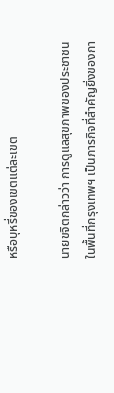หรือบุหรี่ของเขตแต่ละเขต

นายขจิตกล่าวว่า การดูแลสุขภาพของประชาชนในพื้นที่กรุงเทพฯ เป็นภารกิจที่สำคัญยิ่งของกา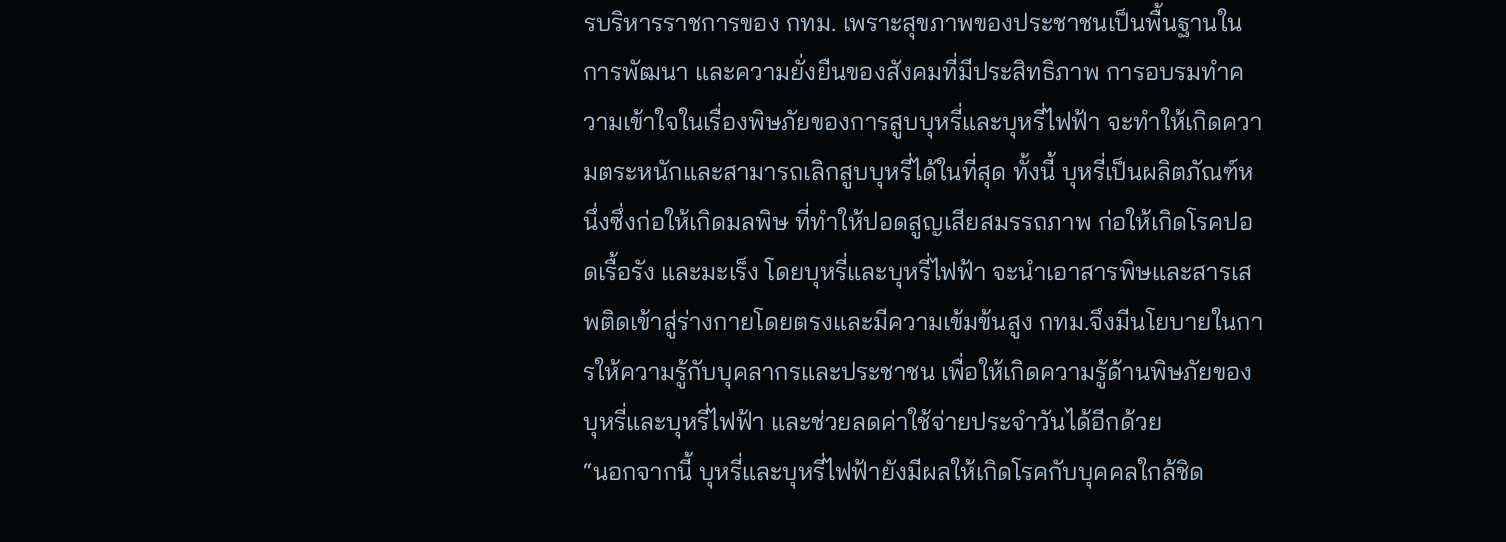รบริหารราชการของ กทม. เพราะสุขภาพของประชาชนเป็นพื้นฐานในการพัฒนา และความยั่งยืนของสังคมที่มีประสิทธิภาพ การอบรมทำความเข้าใจในเรื่องพิษภัยของการสูบบุหรี่และบุหรี่ไฟฟ้า จะทำให้เกิดความตระหนักและสามารถเลิกสูบบุหรี่ได้ในที่สุด ทั้งนี้ บุหรี่เป็นผลิตภัณฑ์หนึ่งซึ่งก่อให้เกิดมลพิษ ที่ทำให้ปอดสูญเสียสมรรถภาพ ก่อให้เกิดโรคปอดเรื้อรัง และมะเร็ง โดยบุหรี่และบุหรี่ไฟฟ้า จะนำเอาสารพิษและสารเสพติดเข้าสู่ร่างกายโดยตรงและมีความเข้มข้นสูง กทม.จึงมีนโยบายในการให้ความรู้กับบุคลากรและประชาชน เพื่อให้เกิดความรู้ด้านพิษภัยของบุหรี่และบุหรี่ไฟฟ้า และช่วยลดค่าใช้จ่ายประจำวันได้อีกด้วย
“นอกจากนี้ บุหรี่และบุหรี่ไฟฟ้ายังมีผลให้เกิดโรคกับบุคคลใกล้ชิด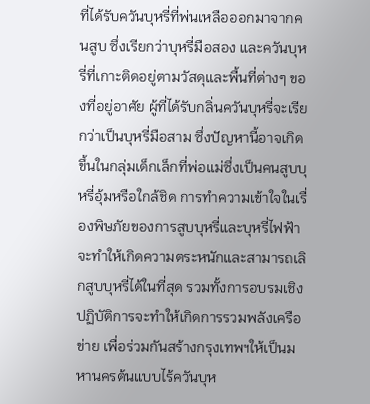ที่ได้รับควันบุหรี่ที่พ่นเหลือออกมาจากคนสูบ ซึ่งเรียกว่าบุหรี่มือสอง และควันบุหรี่ที่เกาะติดอยู่ตามวัสดุและพื้นที่ต่างๆ ของที่อยู่อาศัย ผู้ที่ได้รับกลิ่นควันบุหรี่จะเรียกว่าเป็นบุหรี่มือสาม ซึ่งปัญหานี้อาจเกิดขึ้นในกลุ่มเด็กเล็กที่พ่อแม่ซึ่งเป็นคนสูบบุหรี่อุ้มหรือใกล้ชิด การทำความเข้าใจในเรื่องพิษภัยของการสูบบุหรี่และบุหรี่ไฟฟ้า จะทำให้เกิดความตระหนักและสามารถเลิกสูบบุหรี่ได้ในที่สุด รวมทั้งการอบรมเชิงปฏิบัติการจะทำให้เกิดการรวมพลังเครือข่าย เพื่อร่วมกันสร้างกรุงเทพฯให้เป็นมหานครต้นแบบไร้ควันบุห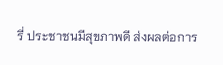รี่ ประชาชนมีสุขภาพดี ส่งผลต่อการ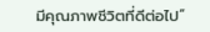มีคุณภาพชีวิตที่ดีต่อไป”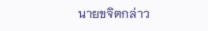นายขจิตกล่าว